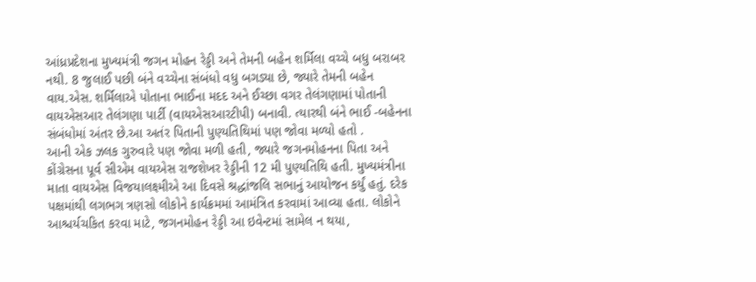આંધ્રપ્રદેશના મુખ્યમંત્રી જગન મોહન રેડ્ડી અને તેમની બહેન શર્મિલા વચ્ચે બધુ બરાબર નથી. 8 જુલાઈ પછી બંને વચ્ચેના સંબંધો વધુ બગડ્યા છે, જ્યારે તેમની બહેન વાય.એસ. શર્મિલાએ પોતાના ભાઈના મદદ અને ઈચ્છા વગર તેલંગણામાં પોતાની વાયએસઆર તેલંગણા પાર્ટી (વાયએસઆરટીપી) બનાવી. ત્યારથી બંને ભાઈ -બહેનના સંબંધોમાં અંતર છે.આ અતંર પિતાની પુણ્યતિથિમાં પણ જોવા મળ્યો હતો .
આની એક ઝલક ગુરુવારે પણ જોવા મળી હતી, જ્યારે જગનમોહનના પિતા અને કોંગ્રેસના પૂર્વ સીએમ વાયએસ રાજશેખર રેડ્ડીની 12 મી પુણ્યતિથિ હતી. મુખ્યમંત્રીના માતા વાયએસ વિજયાલક્ષ્મીએ આ દિવસે શ્રદ્ધાંજલિ સભાનું આયોજન કર્યું હતું. દરેક પક્ષમાંથી લગભગ ત્રણસો લોકોને કાર્યક્રમમાં આમંત્રિત કરવામાં આવ્યા હતા. લોકોને આશ્ચર્યચકિત કરવા માટે, જગનમોહન રેડ્ડી આ ઇવેન્ટમાં સામેલ ન થયા,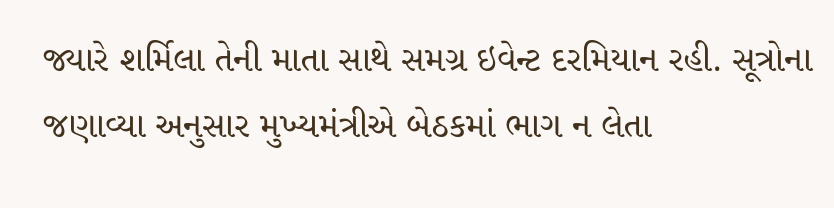જ્યારે શર્મિલા તેની માતા સાથે સમગ્ર ઇવેન્ટ દરમિયાન રહી. સૂત્રોના જણાવ્યા અનુસાર મુખ્યમંત્રીએ બેઠકમાં ભાગ ન લેતા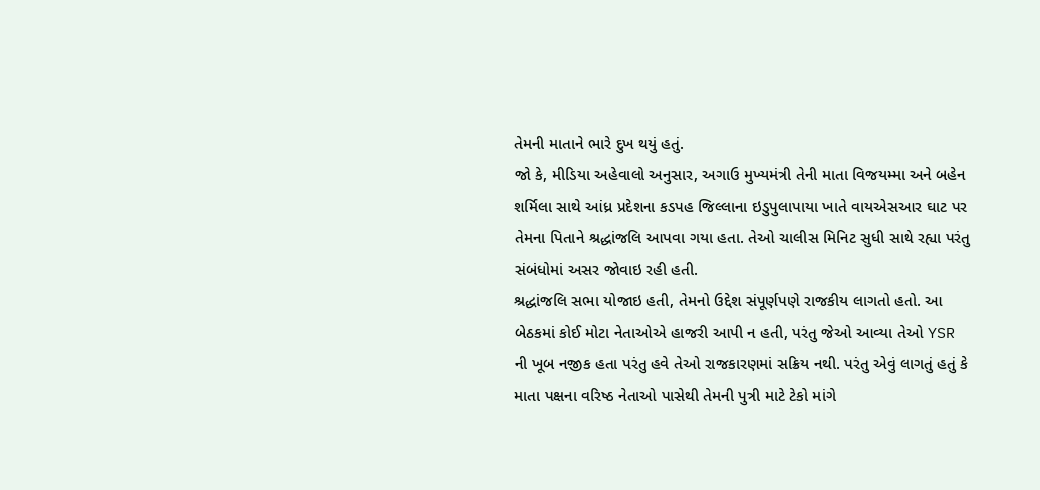તેમની માતાને ભારે દુખ થયું હતું.
જો કે, મીડિયા અહેવાલો અનુસાર, અગાઉ મુખ્યમંત્રી તેની માતા વિજયમ્મા અને બહેન શર્મિલા સાથે આંધ્ર પ્રદેશના કડપહ જિલ્લાના ઇડુપુલાપાયા ખાતે વાયએસઆર ઘાટ પર તેમના પિતાને શ્રદ્ધાંજલિ આપવા ગયા હતા. તેઓ ચાલીસ મિનિટ સુધી સાથે રહ્યા પરંતુ સંબંધોમાં અસર જોવાઇ રહી હતી.
શ્રદ્ધાંજલિ સભા યોજાઇ હતી, તેમનો ઉદ્દેશ સંપૂર્ણપણે રાજકીય લાગતો હતો. આ બેઠકમાં કોઈ મોટા નેતાઓએ હાજરી આપી ન હતી, પરંતુ જેઓ આવ્યા તેઓ YSR ની ખૂબ નજીક હતા પરંતુ હવે તેઓ રાજકારણમાં સક્રિય નથી. પરંતુ એવું લાગતું હતું કે માતા પક્ષના વરિષ્ઠ નેતાઓ પાસેથી તેમની પુત્રી માટે ટેકો માંગે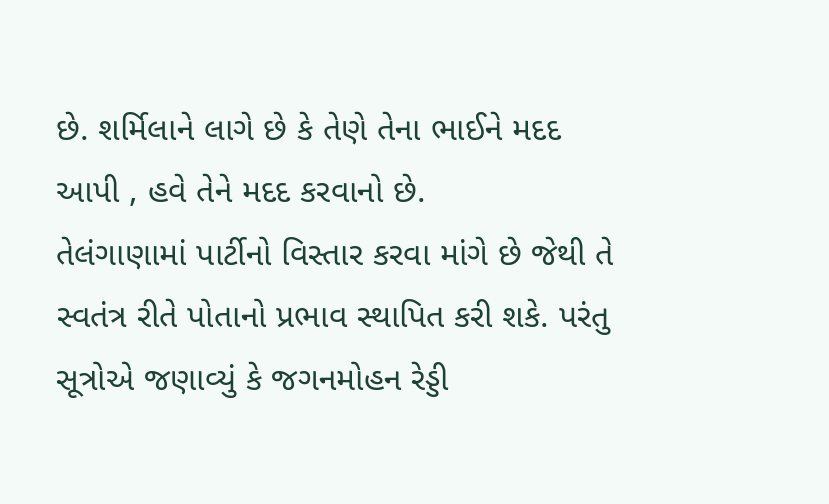છે. શર્મિલાને લાગે છે કે તેણે તેના ભાઈને મદદ આપી , હવે તેને મદદ કરવાનો છે.
તેલંગાણામાં પાર્ટીનો વિસ્તાર કરવા માંગે છે જેથી તે સ્વતંત્ર રીતે પોતાનો પ્રભાવ સ્થાપિત કરી શકે. પરંતુ સૂત્રોએ જણાવ્યું કે જગનમોહન રેડ્ડી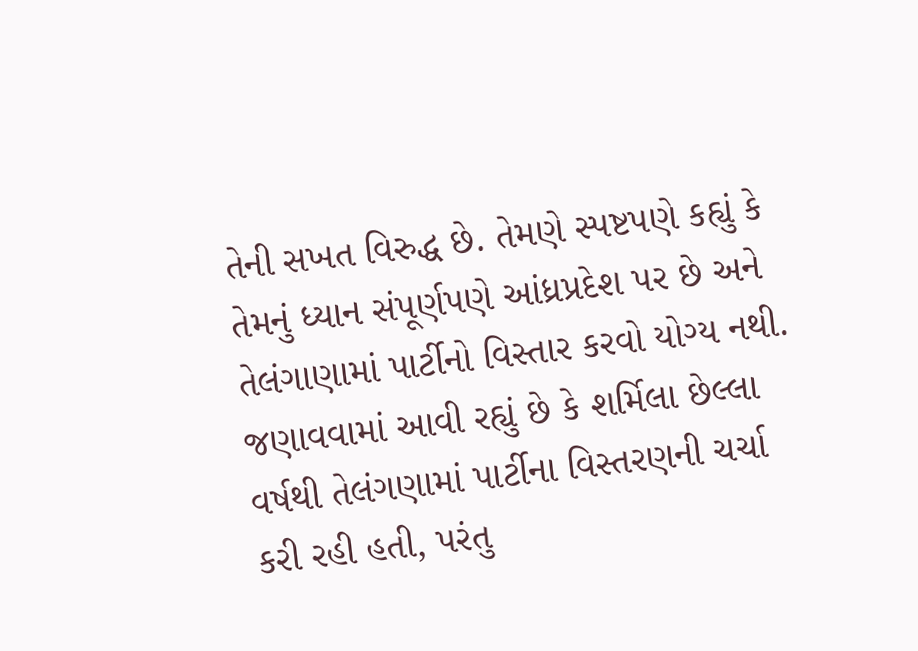તેની સખત વિરુદ્ધ છે. તેમણે સ્પષ્ટપણે કહ્યું કે તેમનું ધ્યાન સંપૂર્ણપણે આંધ્રપ્રદેશ પર છે અને તેલંગાણામાં પાર્ટીનો વિસ્તાર કરવો યોગ્ય નથી. જણાવવામાં આવી રહ્યું છે કે શર્મિલા છેલ્લા વર્ષથી તેલંગણામાં પાર્ટીના વિસ્તરણની ચર્ચા કરી રહી હતી, પરંતુ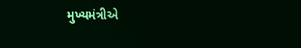મુખ્યમંત્રીએ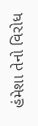હંમેશા તેનો વિરોધ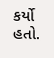કર્યો હતો.